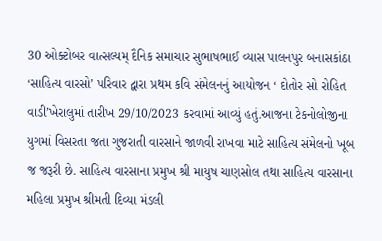30 ઓક્ટોબર વાત્સલ્યમ્ દૈનિક સમાચાર સુભાષભાઈ વ્યાસ પાલનપુર બનાસકાંઠા
‘સાહિત્ય વારસો’ પરિવાર દ્વારા પ્રથમ કવિ સંમેલનનું આયોજન ‘ દોતોર સો રોહિત વાડી’ખેરાલુમાં તારીખ 29/10/2023 કરવામાં આવ્યું હતું.આજના ટેકનોલોજીના યુગમાં વિસરતા જતા ગુજરાતી વારસાને જાળવી રાખવા માટે સાહિત્ય સંમેલનો ખૂબ જ જરૂરી છે. સાહિત્ય વારસાના પ્રમુખ શ્રી માયુષ ચાણસોલ તથા સાહિત્ય વારસાના મહિલા પ્રમુખ શ્રીમતી દિવ્યા મંડલી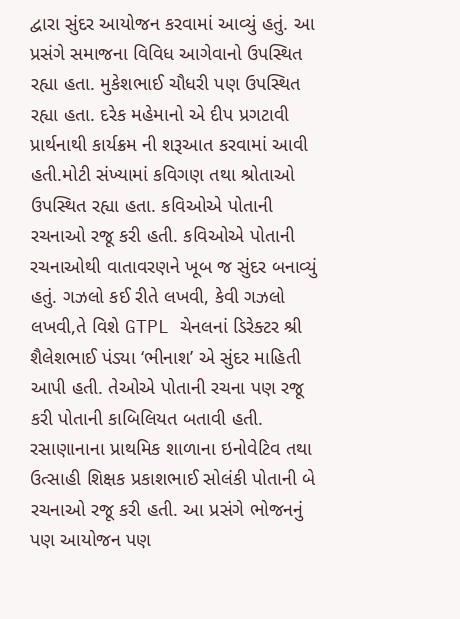દ્વારા સુંદર આયોજન કરવામાં આવ્યું હતું. આ પ્રસંગે સમાજના વિવિધ આગેવાનો ઉપસ્થિત રહ્યા હતા. મુકેશભાઈ ચૌધરી પણ ઉપસ્થિત રહ્યા હતા. દરેક મહેમાનો એ દીપ પ્રગટાવી પ્રાર્થનાથી કાર્યક્રમ ની શરૂઆત કરવામાં આવી હતી.મોટી સંખ્યામાં કવિગણ તથા શ્રોતાઓ ઉપસ્થિત રહ્યા હતા. કવિઓએ પોતાની રચનાઓ રજૂ કરી હતી. કવિઓએ પોતાની રચનાઓથી વાતાવરણને ખૂબ જ સુંદર બનાવ્યું હતું. ગઝલો કઈ રીતે લખવી, કેવી ગઝલો લખવી,તે વિશે GTPL ચેનલનાં ડિરેક્ટર શ્રી શૈલેશભાઈ પંડ્યા ‘ભીનાશ’ એ સુંદર માહિતી આપી હતી. તેઓએ પોતાની રચના પણ રજૂ કરી પોતાની કાબિલિયત બતાવી હતી. રસાણાનાના પ્રાથમિક શાળાના ઇનોવેટિવ તથા ઉત્સાહી શિક્ષક પ્રકાશભાઈ સોલંકી પોતાની બે રચનાઓ રજૂ કરી હતી. આ પ્રસંગે ભોજનનું પણ આયોજન પણ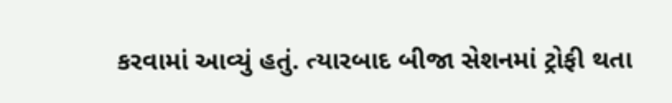કરવામાં આવ્યું હતું. ત્યારબાદ બીજા સેશનમાં ટ્રોફી થતા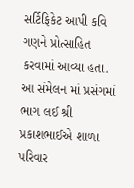સર્ટિફિકેટ આપી કવિ ગણને પ્રોત્સાહિત કરવામાં આવ્યા હતા. આ સંમેલન માં પ્રસંગમાં ભાગ લઈ શ્રી પ્રકાશભાઈએ શાળા પરિવાર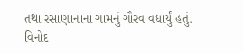તથા રસાણાનાના ગામનું ગૌરવ વધાર્યું હતું. વિનોદ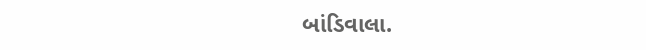બાંડિવાલા.